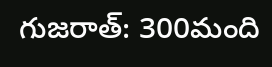గుజరాత్: 300మంది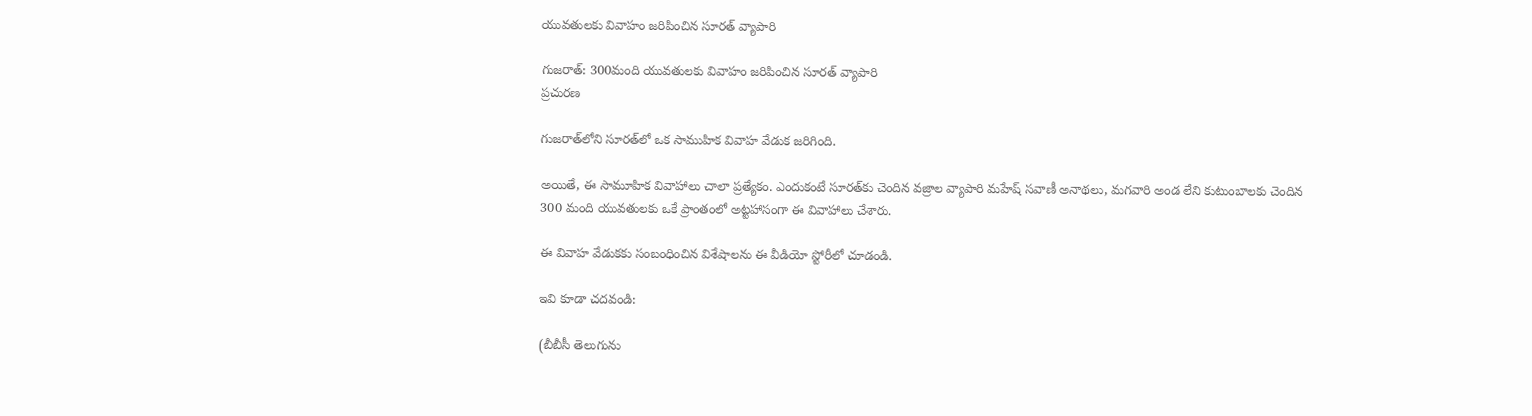యువతులకు వివాహం జరిపించిన సూరత్ వ్యాపారి

గుజరాత్: 300మంది యువతులకు వివాహం జరిపించిన సూరత్ వ్యాపారి
ప్రచురణ

గుజరాత్‌లోని సూరత్‌లో ఒక సాముహిక వివాహ వేడుక జరిగింది.

అయితే, ఈ సామూహిక వివాహాలు చాలా ప్రత్యేకం. ఎందుకంటే సూరత్‌కు చెందిన వజ్రాల వ్యాపారి మహేష్ సవాణీ అనాథలు, మగవారి అండ లేని కుటుంబాలకు చెందిన 300 మంది యువతులకు ఒకే ప్రాంతంలో అట్టహాసంగా ఈ వివాహాలు చేశారు.

ఈ వివాహ వేడుకకు సంబంధించిన విశేషాలను ఈ వీడియో స్టోరీలో చూడండి.

ఇవి కూడా చదవండి:

(బీబీసీ తెలుగును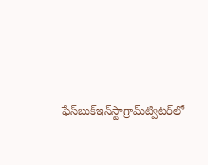ఫేస్‌బుక్ఇన్‌స్టాగ్రామ్‌ట్విటర్‌లో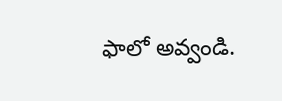ఫాలో అవ్వండి.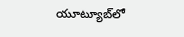యూట్యూబ్‌లో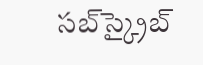సబ్‌స్క్రైబ్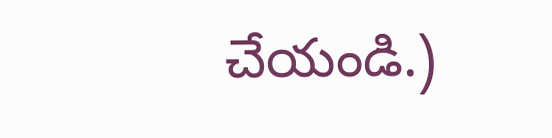చేయండి.)